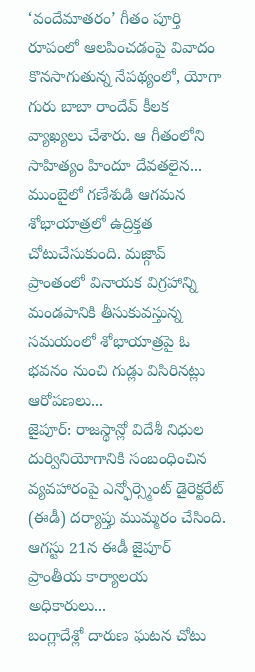‘వందేమాతరం’ గీతం పూర్తి రూపంలో ఆలపించడంపై వివాదం కొనసాగుతున్న నేపథ్యంలో, యోగా గురు బాబా రాందేవ్ కీలక వ్యాఖ్యలు చేశారు. ఆ గీతంలోని సాహిత్యం హిందూ దేవతలైన...
ముంబైలో గణేశుడి ఆగమన శోభాయాత్రలో ఉద్రిక్తత చోటుచేసుకుంది. మజ్గావ్ ప్రాంతంలో వినాయక విగ్రహాన్ని మండపానికి తీసుకువస్తున్న సమయంలో శోభాయాత్రపై ఓ భవనం నుంచి గుడ్లు విసిరినట్లు ఆరోపణలు...
జైపూర్: రాజస్థాన్లో విదేశీ నిధుల దుర్వినియోగానికి సంబంధించిన వ్యవహారంపై ఎన్ఫోర్స్మెంట్ డైరెక్టరేట్ (ఈడీ) దర్యాప్తు ముమ్మరం చేసింది. ఆగస్టు 21న ఈడీ జైపూర్ ప్రాంతీయ కార్యాలయ అధికారులు...
బంగ్లాదేశ్లో దారుణ ఘటన చోటు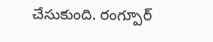చేసుకుంది. రంగ్పూర్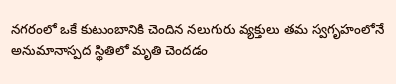నగరంలో ఒకే కుటుంబానికి చెందిన నలుగురు వ్యక్తులు తమ స్వగృహంలోనే అనుమానాస్పద స్థితిలో మృతి చెందడం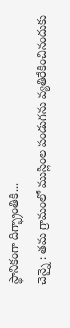స్థానికంగా దిగ్భ్రాంతికి...
చెన్నై : తమ గ్రామంలో ముస్లింల పండుగను వ్యతిరేకించినందుకు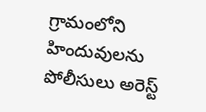గ్రామంలోని హిందువులను పోలీసులు అరెస్ట్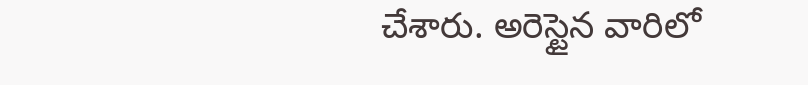చేశారు. అరెస్టైన వారిలో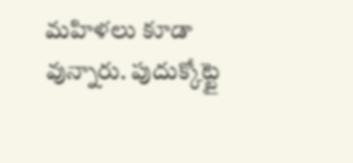మహిళలు కూడా వున్నారు. పుదుక్కోట్టై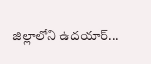జిల్లాలోని ఉదయార్...